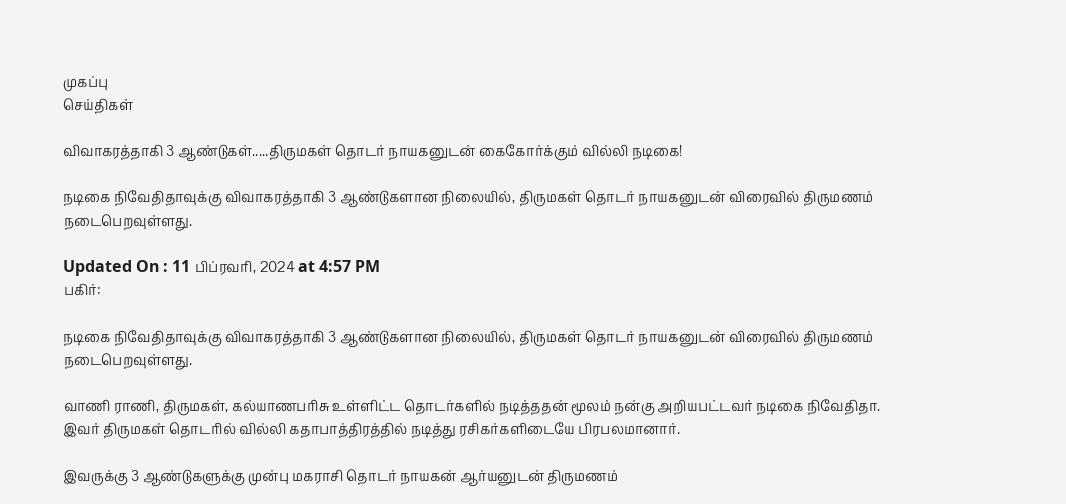முகப்பு
செய்திகள்

விவாகரத்தாகி 3 ஆண்டுகள்.....திருமகள் தொடர் நாயகனுடன் கைகோர்க்கும் வில்லி நடிகை!

நடிகை நிவேதிதாவுக்கு விவாகரத்தாகி 3 ஆண்டுகளான நிலையில், திருமகள் தொடர் நாயகனுடன் விரைவில் திருமணம் நடைபெறவுள்ளது.

Updated On : 11 பிப்ரவரி, 2024 at 4:57 PM
பகிர்:

நடிகை நிவேதிதாவுக்கு விவாகரத்தாகி 3 ஆண்டுகளான நிலையில், திருமகள் தொடர் நாயகனுடன் விரைவில் திருமணம் நடைபெறவுள்ளது.

வாணி ராணி, திருமகள், கல்யாணபரிசு உள்ளிட்ட தொடர்களில் நடித்ததன் மூலம் நன்கு அறியபட்டவர் நடிகை நிவேதிதா. இவர் திருமகள் தொடரில் வில்லி கதாபாத்திரத்தில் நடித்து ரசிகர்களிடையே பிரபலமானார்.

இவருக்கு 3 ஆண்டுகளுக்கு முன்பு மகராசி தொடர் நாயகன் ஆர்யனுடன் திருமணம்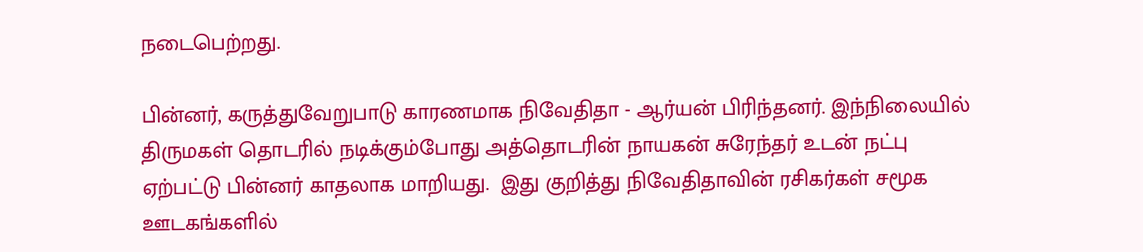நடைபெற்றது.

பின்னர், கருத்துவேறுபாடு காரணமாக நிவேதிதா - ஆர்யன் பிரிந்தனர். இந்நிலையில் திருமகள் தொடரில் நடிக்கும்போது அத்தொடரின் நாயகன் சுரேந்தர் உடன் நட்பு ஏற்பட்டு பின்னர் காதலாக மாறியது.  இது குறித்து நிவேதிதாவின் ரசிகர்கள் சமூக ஊடகங்களில்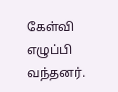கேள்வி எழுப்பி வந்தனர்.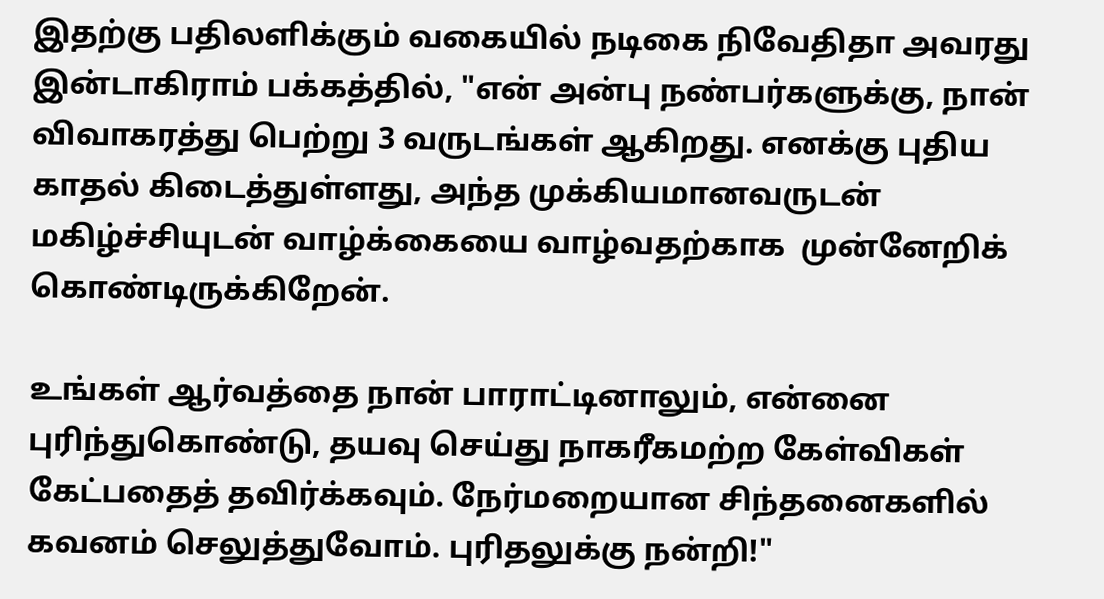இதற்கு பதிலளிக்கும் வகையில் நடிகை நிவேதிதா அவரது இன்டாகிராம் பக்கத்தில், "என் அன்பு நண்பர்களுக்கு, நான் விவாகரத்து பெற்று 3 வருடங்கள் ஆகிறது. எனக்கு புதிய காதல் கிடைத்துள்ளது, அந்த முக்கியமானவருடன் மகிழ்ச்சியுடன் வாழ்க்கையை வாழ்வதற்காக  முன்னேறிக் கொண்டிருக்கிறேன்.

உங்கள் ஆர்வத்தை நான் பாராட்டினாலும், என்னை புரிந்துகொண்டு, தயவு செய்து நாகரீகமற்ற கேள்விகள் கேட்பதைத் தவிர்க்கவும். நேர்மறையான சிந்தனைகளில் கவனம் செலுத்துவோம். புரிதலுக்கு நன்றி!"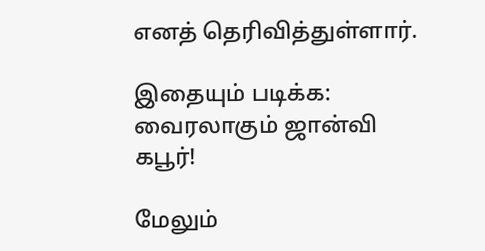எனத் தெரிவித்துள்ளார்.

இதையும் படிக்க: வைரலாகும் ஜான்வி கபூர்!

மேலும்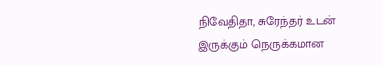நிவேதிதா, சுரேந்தர் உடன் இருக்கும் நெருக்கமான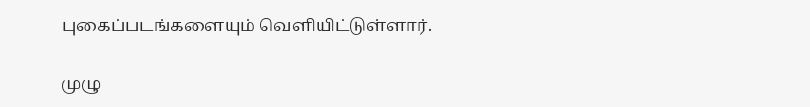புகைப்படங்களையும் வெளியிட்டுள்ளார்.

முழு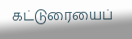கட்டுரையைப்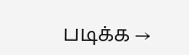படிக்க →